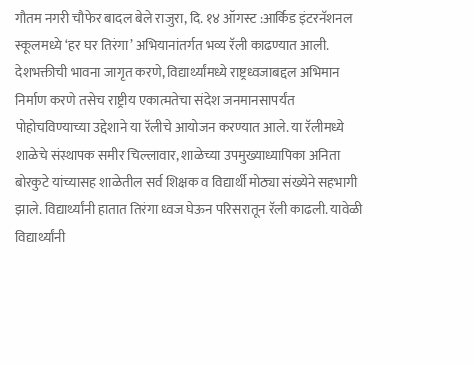गौतम नगरी चौफेर बादल बेले राजुरा, दि. १४ ऑगस्ट :आर्किड इंटरनॅशनल स्कूलमध्ये ‘हर घर तिरंगा’ अभियानांतर्गत भव्य रॅली काढण्यात आली. देशभक्तीची भावना जागृत करणे, विद्यार्थ्यांमध्ये राष्ट्रध्वजाबद्दल अभिमान निर्माण करणे तसेच राष्ट्रीय एकात्मतेचा संदेश जनमानसापर्यंत पोहोचविण्याच्या उद्देशाने या रॅलीचे आयोजन करण्यात आले. या रॅलीमध्ये शाळेचे संस्थापक समीर चिल्लावार, शाळेच्या उपमुख्याध्यापिका अनिता बोरकुटे यांच्यासह शाळेतील सर्व शिक्षक व विद्यार्थी मोठ्या संख्येने सहभागी झाले. विद्यार्थ्यांनी हातात तिरंगा ध्वज घेऊन परिसरातून रॅली काढली. यावेळी विद्यार्थ्यांनी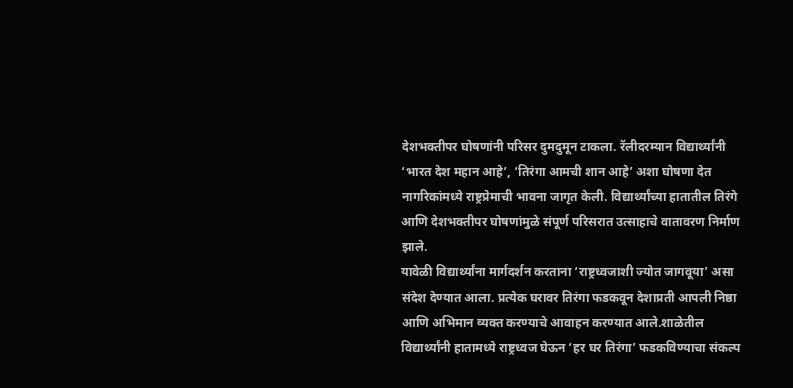देशभक्तीपर घोषणांनी परिसर दुमदुमून टाकला. रॅलीदरम्यान विद्यार्थ्यांनी ‘भारत देश महान आहे’, ‘तिरंगा आमची शान आहे’ अशा घोषणा देत नागरिकांमध्ये राष्ट्रप्रेमाची भावना जागृत केली. विद्यार्थ्यांच्या हातातील तिरंगे आणि देशभक्तीपर घोषणांमुळे संपूर्ण परिसरात उत्साहाचे वातावरण निर्माण झाले.
यावेळी विद्यार्थ्यांना मार्गदर्शन करताना ‘राष्ट्रध्वजाशी ज्योत जागवूया’ असा संदेश देण्यात आला. प्रत्येक घरावर तिरंगा फडकवून देशाप्रती आपली निष्ठा आणि अभिमान व्यक्त करण्याचे आवाहन करण्यात आले.शाळेतील विद्यार्थ्यांनी हातामध्ये राष्ट्रध्वज घेऊन ‘हर घर तिरंगा’ फडकविण्याचा संकल्प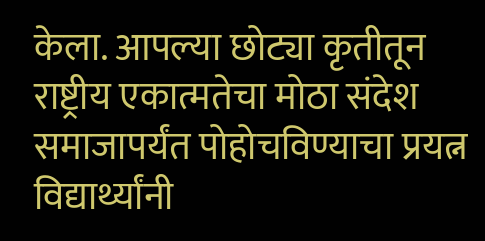केला. आपल्या छोट्या कृतीतून राष्ट्रीय एकात्मतेचा मोठा संदेश समाजापर्यंत पोहोचविण्याचा प्रयत्न विद्यार्थ्यांनी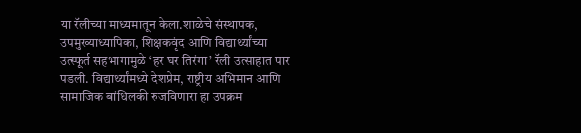या रॅलीच्या माध्यमातून केला.शाळेचे संस्थापक, उपमुख्याध्यापिका, शिक्षकवृंद आणि विद्यार्थ्यांच्या उत्स्फूर्त सहभागामुळे ‘हर घर तिरंगा’ रॅली उत्साहात पार पडली. विद्यार्थ्यांमध्ये देशप्रेम, राष्ट्रीय अभिमान आणि सामाजिक बांधिलकी रुजविणारा हा उपक्रम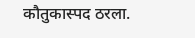कौतुकास्पद ठरला.